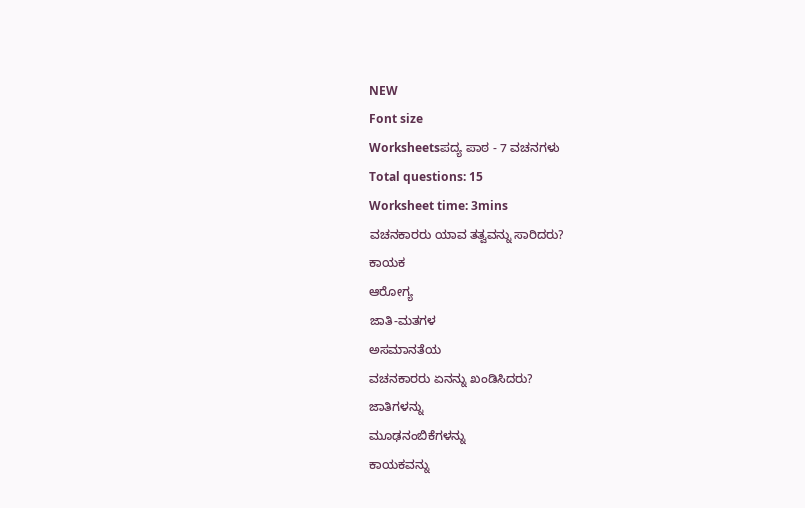NEW
Font size
Worksheetsಪದ್ಯ ಪಾಠ - 7 ವಚನಗಳು
Total questions: 15
Worksheet time: 3mins
ವಚನಕಾರರು ಯಾವ ತತ್ವವನ್ನು ಸಾರಿದರು?
ಕಾಯಕ
ಆರೋಗ್ಯ
ಜಾತಿ-ಮತಗಳ
ಅಸಮಾನತೆಯ
ವಚನಕಾರರು ಏನನ್ನು ಖಂಡಿಸಿದರು?
ಜಾತಿಗಳನ್ನು
ಮೂಢನಂಬಿಕೆಗಳನ್ನು
ಕಾಯಕವನ್ನು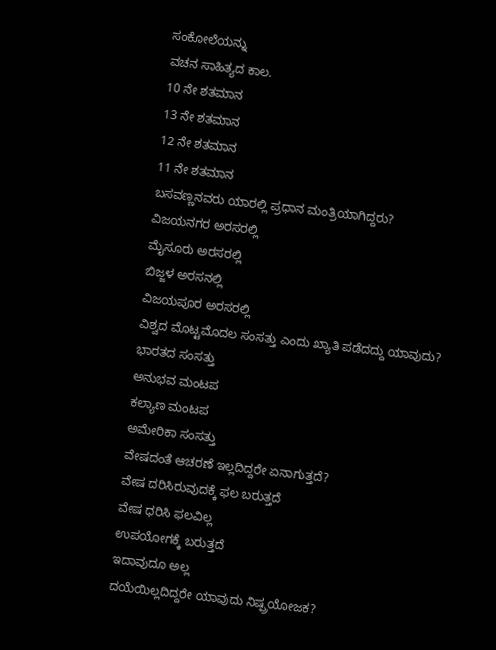ಸಂಕೋಲೆಯನ್ನು
ವಚನ ಸಾಹಿತ್ಯದ ಕಾಲ.
10 ನೇ ಶತಮಾನ
13 ನೇ ಶತಮಾನ
12 ನೇ ಶತಮಾನ
11 ನೇ ಶತಮಾನ
ಬಸವಣ್ಣನವರು ಯಾರಲ್ಲಿ ಪ್ರಧಾನ ಮಂತ್ರಿಯಾಗಿದ್ದರು?
ವಿಜಯನಗರ ಅರಸರಲ್ಲಿ
ಮೈಸೂರು ಅರಸರಲ್ಲಿ
ಬಿಜ್ಜಳ ಅರಸನಲ್ಲಿ
ವಿಜಯಪೂರ ಅರಸರಲ್ಲಿ
ವಿಶ್ವದ ಮೊಟ್ಟಮೊದಲ ಸಂಸತ್ತು ಎಂದು ಖ್ಯಾತಿ ಪಡೆದದ್ದು ಯಾವುದು?
ಭಾರತದ ಸಂಸತ್ತು
ಅನುಭವ ಮಂಟಪ
ಕಲ್ಯಾಣ ಮಂಟಪ
ಅಮೇರಿಕಾ ಸಂಸತ್ತು
ವೇಷದಂತೆ ಆಚರಣೆ ಇಲ್ಲದಿದ್ದರೇ ಏನಾಗುತ್ತದೆ?
ವೇಷ ದರಿಸಿರುವುದಕ್ಕೆ ಫಲ ಬರುತ್ತದೆ
ವೇಷ ಧರಿಸಿ ಫಲವಿಲ್ಲ
ಉಪಯೋಗಕ್ಕೆ ಬರುತ್ತದೆ
ಇದಾವುದೂ ಅಲ್ಲ
ದಯೆಯಿಲ್ಲದಿದ್ದರೇ ಯಾವುದು ನಿಷ್ಪ್ರಯೋಜಕ?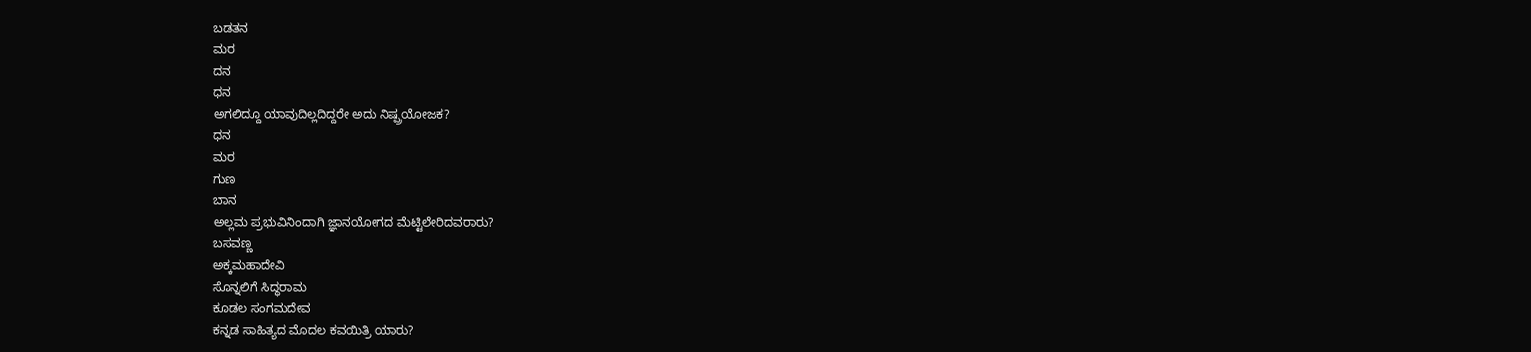ಬಡತನ
ಮರ
ದನ
ಧನ
ಅಗಲಿದ್ದೂ ಯಾವುದಿಲ್ಲದಿದ್ದರೇ ಅದು ನಿಷ್ಪ್ರಯೋಜಕ?
ಧನ
ಮರ
ಗುಣ
ಬಾನ
ಅಲ್ಲಮ ಪ್ರಭುವಿನಿಂದಾಗಿ ಜ್ಞಾನಯೋಗದ ಮೆಟ್ಟಿಲೇರಿದವರಾರು?
ಬಸವಣ್ಣ
ಅಕ್ಕಮಹಾದೇವಿ
ಸೊನ್ನಲಿಗೆ ಸಿದ್ಧರಾಮ
ಕೂಡಲ ಸಂಗಮದೇವ
ಕನ್ನಡ ಸಾಹಿತ್ಯದ ಮೊದಲ ಕವಯಿತ್ರಿ ಯಾರು?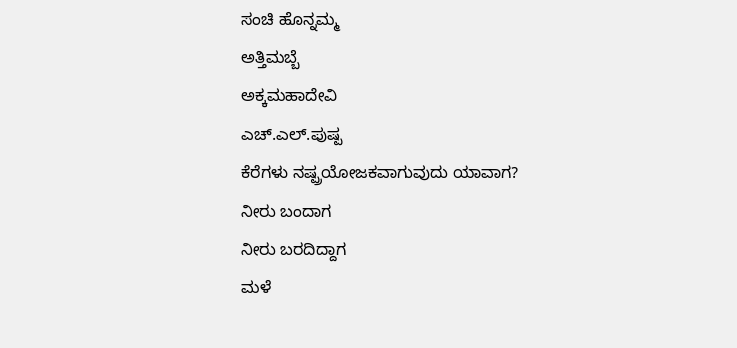ಸಂಚಿ ಹೊನ್ನಮ್ಮ
ಅತ್ತಿಮಬ್ಬೆ
ಅಕ್ಕಮಹಾದೇವಿ
ಎಚ್.ಎಲ್.ಪುಷ್ಪ
ಕೆರೆಗಳು ನಷ್ಪ್ರಯೋಜಕವಾಗುವುದು ಯಾವಾಗ?
ನೀರು ಬಂದಾಗ
ನೀರು ಬರದಿದ್ದಾಗ
ಮಳೆ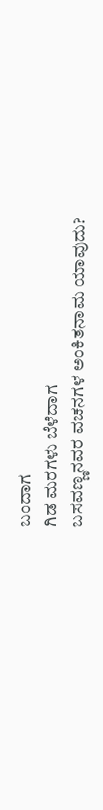ಬಂದಾಗ
ಗಿಡ ಮರಗಳು ಬೆಳೆದಾಗ
ಬಸವಣ್ಣನವರ ವಚನಗಳ ಅಂಕಿತನಾಮ ಯಾವುದು?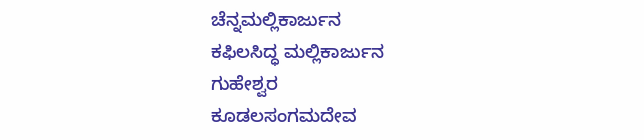ಚೆನ್ನಮಲ್ಲಿಕಾರ್ಜುನ
ಕಫಿಲಸಿದ್ಧ ಮಲ್ಲಿಕಾರ್ಜುನ
ಗುಹೇಶ್ವರ
ಕೂಡಲಸಂಗಮದೇವ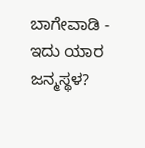ಬಾಗೇವಾಡಿ - ಇದು ಯಾರ ಜನ್ಮಸ್ಥಳ?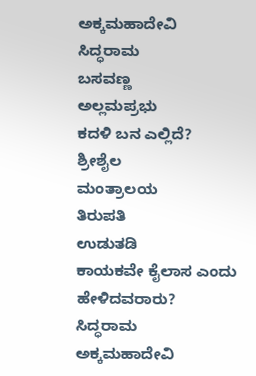ಅಕ್ಕಮಹಾದೇವಿ
ಸಿದ್ಧರಾಮ
ಬಸವಣ್ಣ
ಅಲ್ಲಮಪ್ರಭು
ಕದಳಿ ಬನ ಎಲ್ಲಿದೆ?
ಶ್ರೀಶೈಲ
ಮಂತ್ರಾಲಯ
ತಿರುಪತಿ
ಉಡುತಡಿ
ಕಾಯಕವೇ ಕೈಲಾಸ ಎಂದು ಹೇಳಿದವರಾರು?
ಸಿದ್ಧರಾಮ
ಅಕ್ಕಮಹಾದೇವಿ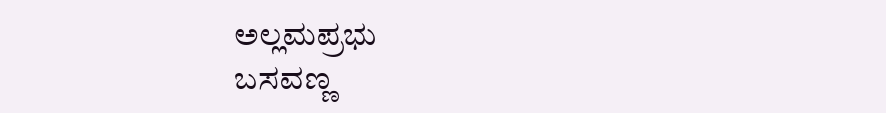ಅಲ್ಲಮಪ್ರಭು
ಬಸವಣ್ಣ